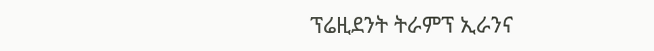ፕሬዚደንት ትራምፕ ኢራንና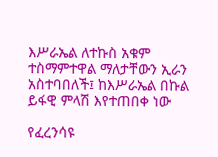እሥራኤል ለተኩስ አቁም ተስማምተዋል ማለታቸውን ኢራን አስተባበለች፤ ከእሥራኤል በኩል ይፋዊ ምላሽ እየተጠበቀ ነው

የፈረንሳዩ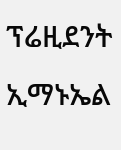ፕሬዚደንት ኢማኑኤል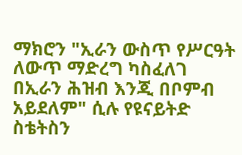ማክሮን "ኢራን ውስጥ የሥርዓት ለውጥ ማድረግ ካስፈለገ በኢራን ሕዝብ እንጂ በቦምብ አይደለም" ሲሉ የዩናይትድ ስቴትስን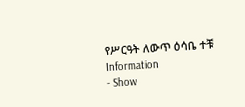የሥርዓት ለውጥ ዕሳቤ ተቹ
Information
- Show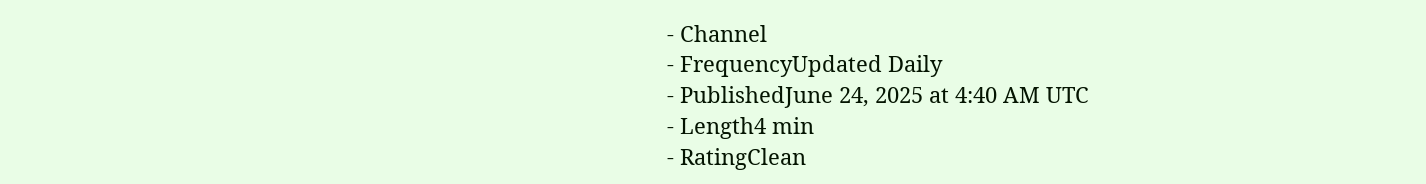- Channel
- FrequencyUpdated Daily
- PublishedJune 24, 2025 at 4:40 AM UTC
- Length4 min
- RatingClean